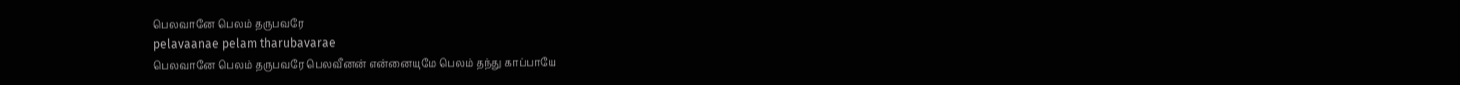பெலவானே பெலம் தருபவரே
pelavaanae pelam tharubavarae
பெலவானே பெலம் தருபவரே பெலவீனன் என்னையுமே பெலம் தந்து காப்பாயே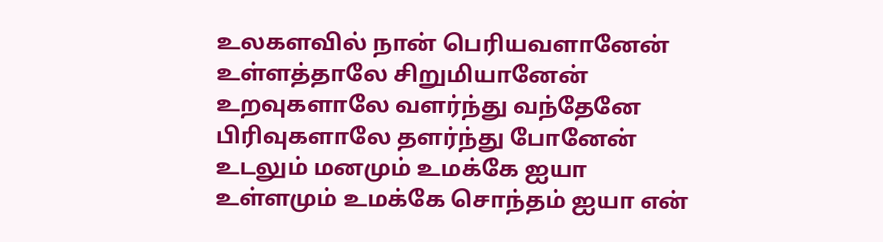உலகளவில் நான் பெரியவளானேன் உள்ளத்தாலே சிறுமியானேன் உறவுகளாலே வளர்ந்து வந்தேனே பிரிவுகளாலே தளர்ந்து போனேன்
உடலும் மனமும் உமக்கே ஐயா உள்ளமும் உமக்கே சொந்தம் ஐயா என்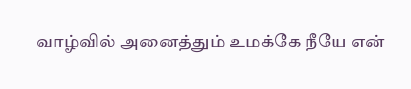வாழ்வில் அனைத்தும் உமக்கே நீயே என்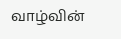வாழ்வின்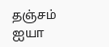தஞ்சம் ஐயா